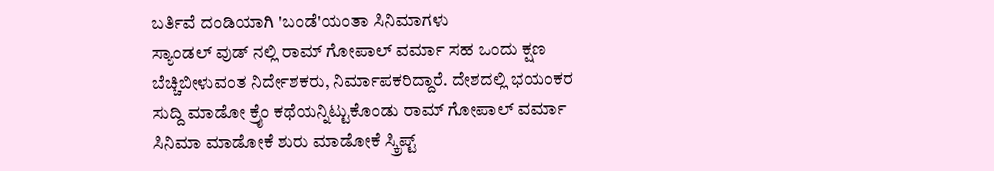ಬರ್ತಿವೆ ದಂಡಿಯಾಗಿ 'ಬಂಡೆ'ಯಂತಾ ಸಿನಿಮಾಗಳು
ಸ್ಯಾಂಡಲ್ ವುಡ್ ನಲ್ಲಿ ರಾಮ್ ಗೋಪಾಲ್ ವರ್ಮಾ ಸಹ ಒಂದು ಕ್ಷಣ ಬೆಚ್ಚಿಬೀಳುವಂತ ನಿರ್ದೇಶಕರು, ನಿರ್ಮಾಪಕರಿದ್ದಾರೆ. ದೇಶದಲ್ಲಿ ಭಯಂಕರ ಸುದ್ದಿ ಮಾಡೋ ಕ್ರೈಂ ಕಥೆಯನ್ನಿಟ್ಟುಕೊಂಡು ರಾಮ್ ಗೋಪಾಲ್ ವರ್ಮಾ ಸಿನಿಮಾ ಮಾಡೋಕೆ ಶುರು ಮಾಡೋಕೆ ಸ್ಕ್ರಿಪ್ಟ್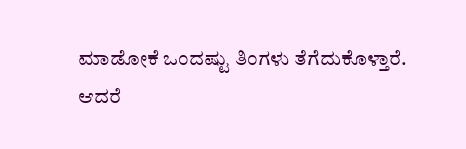ಮಾಡೋಕೆ ಒಂದಷ್ಟು ತಿಂಗಳು ತೆಗೆದುಕೊಳ್ತಾರೆ.
ಆದರೆ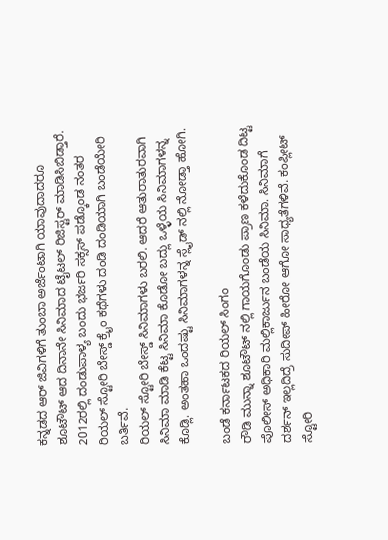ಕನ್ನಡದ ಆರ್ ಜಿವಿಗಳಿಗೆ ತುಂಬಾ ಅರ್ಜೆಂಟಾಗಿ ಯಾವುದಾದರೂ ಶೂಟೌಟ್ ಆದ ದಿನಾನೇ ಸಿನಿಮಾದ ಟೈಟಲ್ ರಿಜಿಸ್ಟರ್ ಮಾಡಿಸಿಬಿಡ್ತಾರೆ. 2012ರಲ್ಲಿ ದಂಡುಪಾಳ್ಯ ಬಂದು ಭರ್ಜರಿ ಸಕ್ಸಸ್ ಪಡ್ಕೊಂಡ ನಂತರ ರಿಯಲ್ ಸ್ಟೋರಿ ಬೇಸ್ಡ್ ಕ್ರೈಂ ಕಥೆಗಳು ದಂಡಿ ದಂಡಿಯಾಗಿ ಬಂಡೆಯೇರಿ ಬರ್ತಿವೆ.
ರಿಯಲ್ ಸ್ಟೋರಿ ಬೇಸ್ಡ್ ಸಿನಿಮಾಗಳು ಬರಲಿ. ಆದರೆ ಆತುರಾತುರವಾಗಿ ಸಿನಿಮಾ ಮಾಡಿ ಕೆಟ್ಟ ಸಿನಿಮಾ ಕೊಡೋ ಬದ್ಲು ಒಳ್ಳೆಯ ಸಿನಿಮಾಗಳನ್ನ ಕೊಡ್ಲಿ. ಅಂತಹಾ ಒಂದಷ್ಟು ಸಿನಿಮಾಗಳನ್ನ ಸ್ಲೈಡ್ ನಲ್ಲಿ ನೋಡ್ತಾ ಹೋಗಿ.

ಬಂಡೆ ಕರ್ನಾಟಕದ ರಿಯಲ್ ಸಿಂಗಂ
ರೌಡಿ ಮುನ್ನಾ ಶೂಟೌಟ್ ನಲ್ಲಿ ಗಾಯಗೊಂಡು ಪ್ರಾಣ ಕಳೆದುಕೊಂಡ ದಿಟ್ಟ ಪೊಲೀಸ್ ಅಧಿಕಾರಿ ಮಲ್ಲಿಕಾರ್ಜುನ ಬಂಡೆಯ ಸಿನಿಮಾ. ಸಿನಿಮಾಗೆ ದರ್ಶನ್ ಇಲ್ಲದಿದ್ರೆ ಸುದೀಪ್ ಹೀರೋ ಆಗೋ ಸಾಧ್ಯತೆಗಳಿವೆ. ಕಂಪ್ಲೀಟ್ ಸ್ಟೋರಿ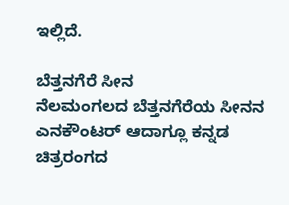ಇಲ್ಲಿದೆ.

ಬೆತ್ತನಗೆರೆ ಸೀನ
ನೆಲಮಂಗಲದ ಬೆತ್ತನಗೆರೆಯ ಸೀನನ ಎನಕೌಂಟರ್ ಆದಾಗ್ಲೂ ಕನ್ನಡ ಚಿತ್ರರಂಗದ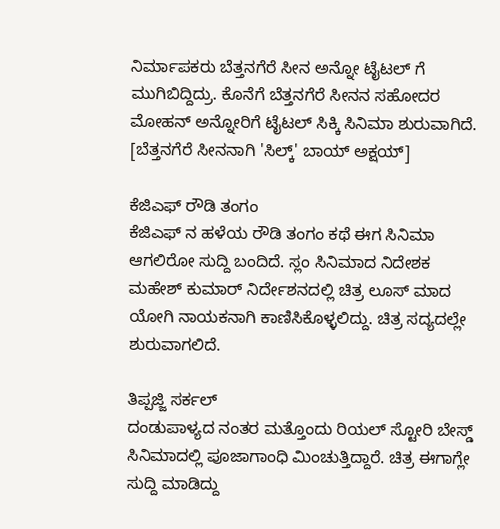ನಿರ್ಮಾಪಕರು ಬೆತ್ತನಗೆರೆ ಸೀನ ಅನ್ನೋ ಟೈಟಲ್ ಗೆ ಮುಗಿಬಿದ್ದಿದ್ರು. ಕೊನೆಗೆ ಬೆತ್ತನಗೆರೆ ಸೀನನ ಸಹೋದರ ಮೋಹನ್ ಅನ್ನೋರಿಗೆ ಟೈಟಲ್ ಸಿಕ್ಕಿ ಸಿನಿಮಾ ಶುರುವಾಗಿದೆ. [ಬೆತ್ತನಗೆರೆ ಸೀನನಾಗಿ 'ಸಿಲ್ಕ್' ಬಾಯ್ ಅಕ್ಷಯ್]

ಕೆಜಿಎಫ್ ರೌಡಿ ತಂಗಂ
ಕೆಜಿಎಫ್ ನ ಹಳೆಯ ರೌಡಿ ತಂಗಂ ಕಥೆ ಈಗ ಸಿನಿಮಾ ಆಗಲಿರೋ ಸುದ್ದಿ ಬಂದಿದೆ. ಸ್ಲಂ ಸಿನಿಮಾದ ನಿದೇಶಕ ಮಹೇಶ್ ಕುಮಾರ್ ನಿರ್ದೇಶನದಲ್ಲಿ ಚಿತ್ರ ಲೂಸ್ ಮಾದ ಯೋಗಿ ನಾಯಕನಾಗಿ ಕಾಣಿಸಿಕೊಳ್ಳಲಿದ್ದು. ಚಿತ್ರ ಸದ್ಯದಲ್ಲೇ ಶುರುವಾಗಲಿದೆ.

ತಿಪ್ಪಜ್ಜಿ ಸರ್ಕಲ್
ದಂಡುಪಾಳ್ಯದ ನಂತರ ಮತ್ತೊಂದು ರಿಯಲ್ ಸ್ಟೋರಿ ಬೇಸ್ಡ್ ಸಿನಿಮಾದಲ್ಲಿ ಪೂಜಾಗಾಂಧಿ ಮಿಂಚುತ್ತಿದ್ದಾರೆ. ಚಿತ್ರ ಈಗಾಗ್ಲೇ ಸುದ್ದಿ ಮಾಡಿದ್ದು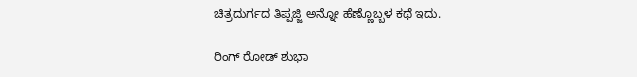ಚಿತ್ರದುರ್ಗದ ತಿಪ್ಪಜ್ಜಿ ಅನ್ನೋ ಹೆಣ್ಣೊಬ್ಬಳ ಕಥೆ ಇದು.

ರಿಂಗ್ ರೋಡ್ ಶುಭಾ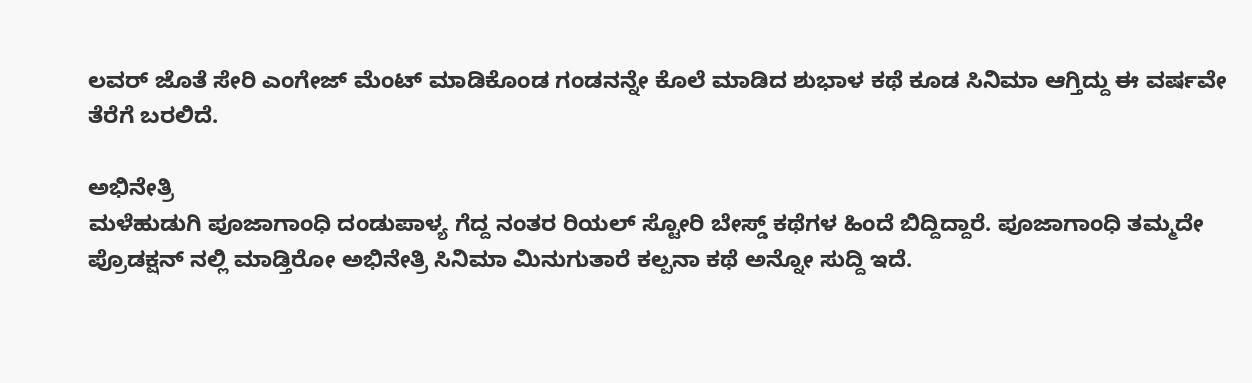ಲವರ್ ಜೊತೆ ಸೇರಿ ಎಂಗೇಜ್ ಮೆಂಟ್ ಮಾಡಿಕೊಂಡ ಗಂಡನನ್ನೇ ಕೊಲೆ ಮಾಡಿದ ಶುಭಾಳ ಕಥೆ ಕೂಡ ಸಿನಿಮಾ ಆಗ್ತಿದ್ದು ಈ ವರ್ಷವೇ ತೆರೆಗೆ ಬರಲಿದೆ.

ಅಭಿನೇತ್ರಿ
ಮಳೆಹುಡುಗಿ ಪೂಜಾಗಾಂಧಿ ದಂಡುಪಾಳ್ಯ ಗೆದ್ದ ನಂತರ ರಿಯಲ್ ಸ್ಟೋರಿ ಬೇಸ್ಡ್ ಕಥೆಗಳ ಹಿಂದೆ ಬಿದ್ದಿದ್ದಾರೆ. ಪೂಜಾಗಾಂಧಿ ತಮ್ಮದೇ ಪ್ರೊಡಕ್ಷನ್ ನಲ್ಲಿ ಮಾಡ್ತಿರೋ ಅಭಿನೇತ್ರಿ ಸಿನಿಮಾ ಮಿನುಗುತಾರೆ ಕಲ್ಪನಾ ಕಥೆ ಅನ್ನೋ ಸುದ್ದಿ ಇದೆ.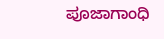ಪೂಜಾಗಾಂಧಿ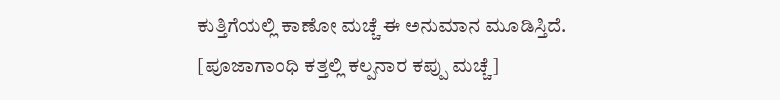ಕುತ್ತಿಗೆಯಲ್ಲಿ ಕಾಣೋ ಮಚ್ಚೆ ಈ ಅನುಮಾನ ಮೂಡಿಸ್ತಿದೆ. [ಪೂಜಾಗಾಂಧಿ ಕತ್ತಲ್ಲಿ ಕಲ್ಪನಾರ ಕಪ್ಪು ಮಚ್ಚೆ]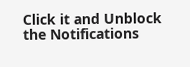Click it and Unblock the Notifications